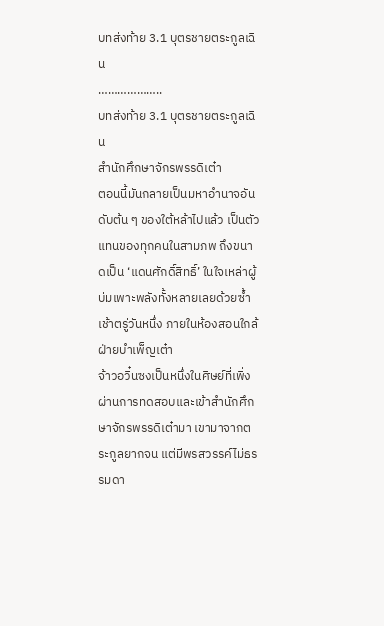บทส่งท้าย 3.1 บุตรชายตระกูลเฉิน
………………..
บทส่งท้าย 3.1 บุตรชายตระกูลเฉิน
สำนักศึกษาจักรพรรดิเต๋า
ตอนนี้มันกลายเป็นมหาอำนาจอันดับต้น ๆ ของใต้หล้าไปแล้ว เป็นตัวแทนของทุกคนในสามภพ ถึงขนาดเป็น ‘แดนศักดิ์สิทธิ์’ ในใจเหล่าผู้บ่มเพาะพลังทั้งหลายเลยด้วยซ้ำ
เช้าตรู่วันหนึ่ง ภายในห้องสอนใกล้ฝ่ายบำเพ็ญเต๋า
จ้าวอวิ๋นซงเป็นหนึ่งในศิษย์ที่เพิ่งผ่านการทดสอบและเข้าสำนักศึกษาจักรพรรดิเต๋ามา เขามาจากตระกูลยากจน แต่มีพรสวรรค์ไม่ธรรมดา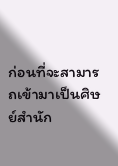ก่อนที่จะสามารถเข้ามาเป็นศิษย์สำนัก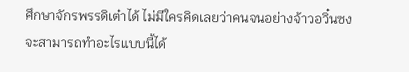ศึกษาจักรพรรดิเต๋าได้ ไม่มีใครคิดเลยว่าคนจนอย่างจ้าวอวิ๋นซงจะสามารถทำอะไรแบบนี้ได้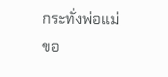กระทั่งพ่อแม่ขอ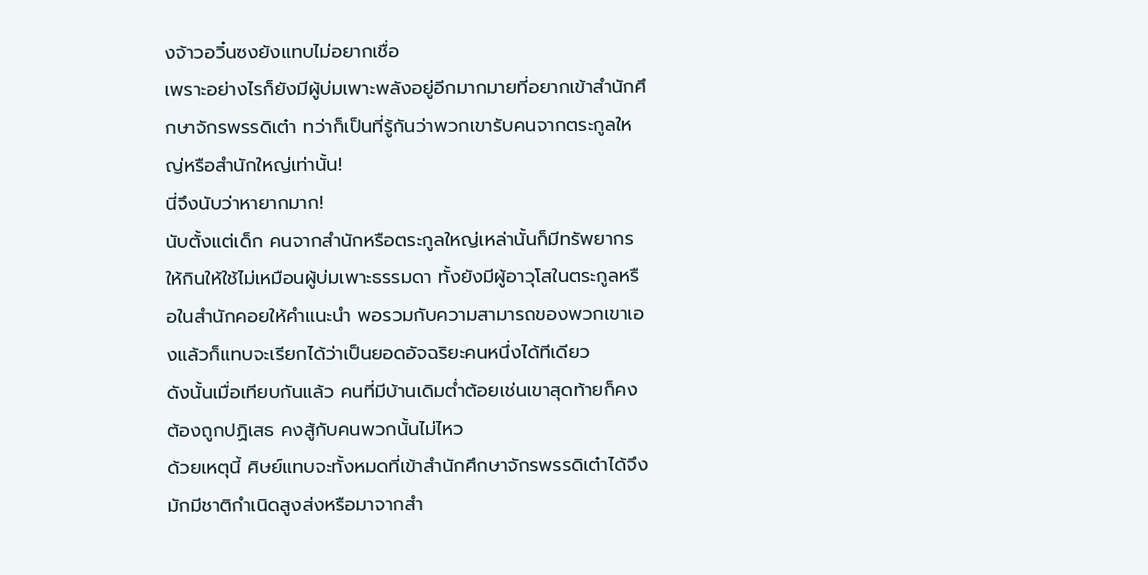งจ้าวอวิ๋นซงยังแทบไม่อยากเชื่อ
เพราะอย่างไรก็ยังมีผู้บ่มเพาะพลังอยู่อีกมากมายที่อยากเข้าสำนักศึกษาจักรพรรดิเต๋า ทว่าก็เป็นที่รู้กันว่าพวกเขารับคนจากตระกูลใหญ่หรือสำนักใหญ่เท่านั้น!
นี่จึงนับว่าหายากมาก!
นับตั้งแต่เด็ก คนจากสำนักหรือตระกูลใหญ่เหล่านั้นก็มีทรัพยากรให้กินให้ใช้ไม่เหมือนผู้บ่มเพาะธรรมดา ทั้งยังมีผู้อาวุโสในตระกูลหรือในสำนักคอยให้คำแนะนำ พอรวมกับความสามารถของพวกเขาเองแล้วก็แทบจะเรียกได้ว่าเป็นยอดอัจฉริยะคนหนึ่งได้ทีเดียว
ดังนั้นเมื่อเทียบกันแล้ว คนที่มีบ้านเดิมต่ำต้อยเช่นเขาสุดท้ายก็คงต้องถูกปฏิเสธ คงสู้กับคนพวกนั้นไม่ไหว
ด้วยเหตุนี้ ศิษย์แทบจะทั้งหมดที่เข้าสำนักศึกษาจักรพรรดิเต๋าได้จึงมักมีชาติกำเนิดสูงส่งหรือมาจากสำ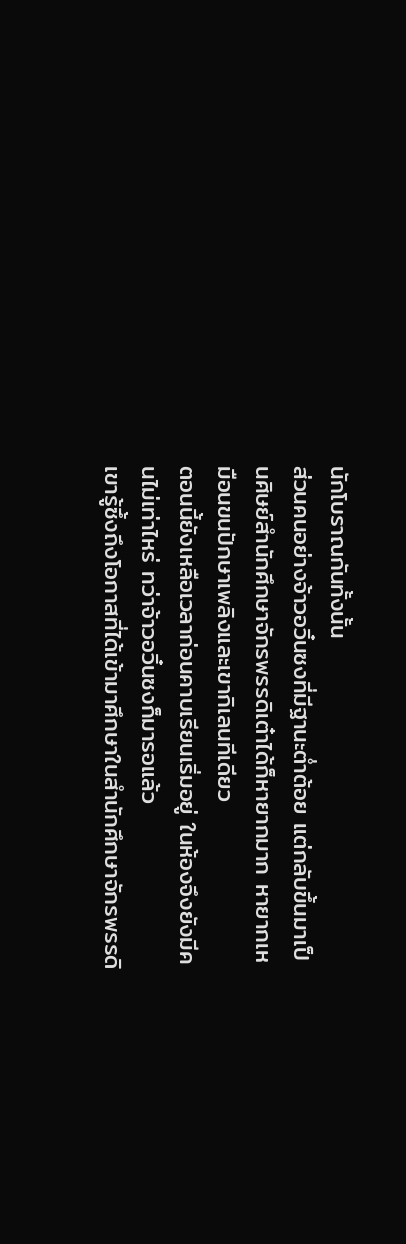นักโบราณกันทั้งนั้น
ส่วนคนอย่างจ้าวอวิ๋นซงที่มีฐานะต่ำต้อย แต่กลับขึ้นมาเป็นศิษย์สำนักศึกษาจักรพรรดิเต๋าได้ก็หายากมาก หายากเหมือนขนปักษาเพลิงและเขากิเลนทีเดียว
ตอนนี้ยังเหลือเวลาก่อนคาบเรียนเริ่มอยู่ ในห้องจึงยังมีคนไม่เท่าไหร่ ทว่าจ้าวอวิ๋นซงก็มารอแล้ว
เขารู้ซึ้งถึงโอกาสที่ได้เข้ามาศึกษาในสำนักศึกษาจักรพรรดิ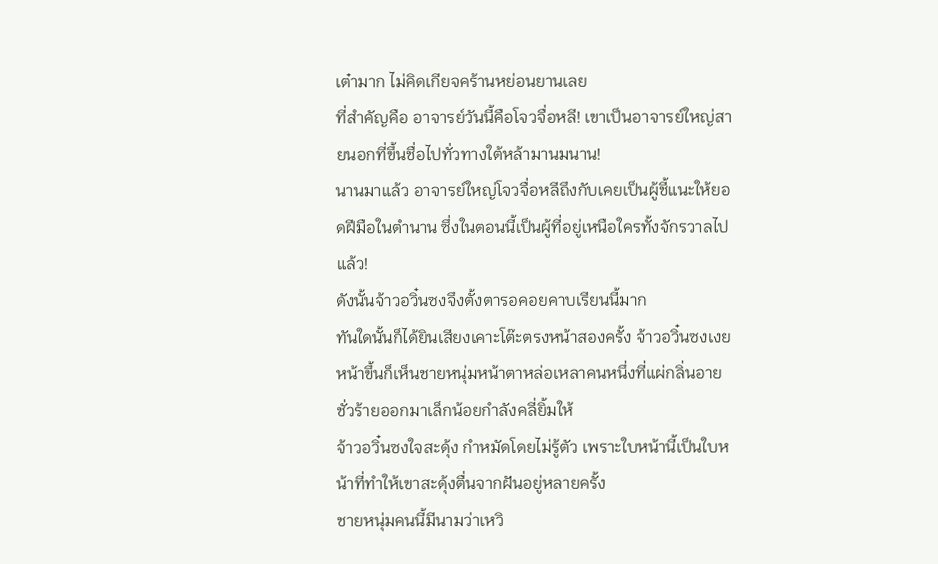เต๋ามาก ไม่คิดเกียจคร้านหย่อนยานเลย
ที่สำคัญคือ อาจารย์วันนี้คือโจวจื่อหลี! เขาเป็นอาจารย์ใหญ่สายนอกที่ขึ้นชื่อไปทั่วทางใต้หล้ามานมนาน!
นานมาแล้ว อาจารย์ใหญ่โจวจื่อหลีถึงกับเคยเป็นผู้ชี้แนะให้ยอดฝีมือในตำนาน ซึ่งในตอนนี้เป็นผู้ที่อยู่เหนือใครทั้งจักรวาลไปแล้ว!
ดังนั้นจ้าวอวิ๋นซงจึงตั้งตารอคอยคาบเรียนนี้มาก
ทันใดนั้นก็ได้ยินเสียงเคาะโต๊ะตรงหน้าสองครั้ง จ้าวอวิ๋นซงเงยหน้าขึ้นก็เห็นชายหนุ่มหน้าตาหล่อเหลาคนหนึ่งที่แผ่กลิ่นอายชั่วร้ายออกมาเล็กน้อยกำลังคลี่ยิ้มให้
จ้าวอวิ๋นซงใจสะดุ้ง กำหมัดโดยไม่รู้ตัว เพราะใบหน้านี้เป็นใบหน้าที่ทำให้เขาสะดุ้งตื่นจากฝันอยู่หลายครั้ง
ชายหนุ่มคนนี้มีนามว่าเหวิ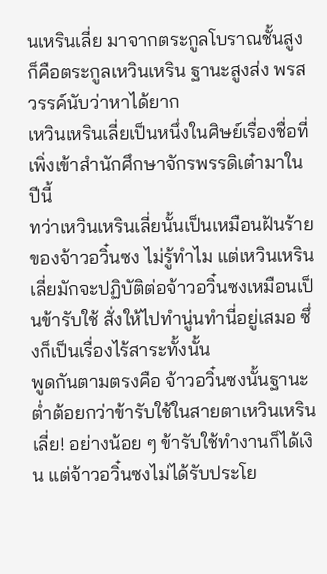นเหรินเลี่ย มาจากตระกูลโบราณชั้นสูง ก็คือตระกูลเหวินเหริน ฐานะสูงส่ง พรสวรรค์นับว่าหาได้ยาก
เหวินเหรินเลี่ยเป็นหนึ่งในศิษย์เรื่องชื่อที่เพิ่งเข้าสำนักศึกษาจักรพรรดิเต๋ามาในปีนี้
ทว่าเหวินเหรินเลี่ยนั้นเป็นเหมือนฝันร้ายของจ้าวอวิ๋นซง ไม่รู้ทำไม แต่เหวินเหรินเลี่ยมักจะปฏิบัติต่อจ้าวอวิ๋นซงเหมือนเป็นข้ารับใช้ สั่งให้ไปทำนู่นทำนี่อยู่เสมอ ซึ่งก็เป็นเรื่องไร้สาระทั้งนั้น
พูดกันตามตรงคือ จ้าวอวิ๋นซงนั้นฐานะต่ำต้อยกว่าข้ารับใช้ในสายตาเหวินเหรินเลี่ย! อย่างน้อย ๆ ข้ารับใช้ทำงานก็ได้เงิน แต่จ้าวอวิ๋นซงไม่ได้รับประโย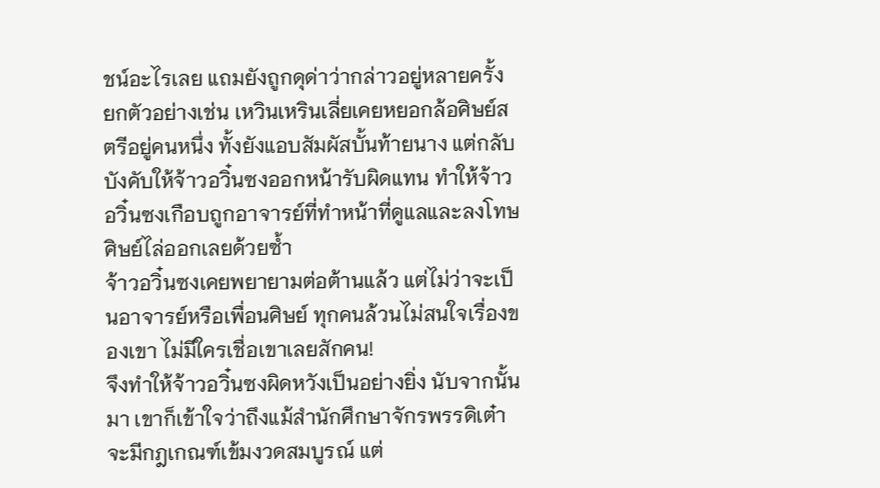ชน์อะไรเลย แถมยังถูกดุด่าว่ากล่าวอยู่หลายครั้ง
ยกตัวอย่างเช่น เหวินเหรินเลี่ยเคยหยอกล้อศิษย์สตรีอยู่คนหนึ่ง ทั้งยังแอบสัมผัสบั้นท้ายนาง แต่กลับบังคับให้จ้าวอวิ๋นซงออกหน้ารับผิดแทน ทำให้จ้าวอวิ๋นซงเกือบถูกอาจารย์ที่ทำหน้าที่ดูแลและลงโทษศิษย์ไล่ออกเลยด้วยซ้ำ
จ้าวอวิ๋นซงเคยพยายามต่อต้านแล้ว แต่ไม่ว่าจะเป็นอาจารย์หรือเพื่อนศิษย์ ทุกคนล้วนไม่สนใจเรื่องของเขา ไม่มีใครเชื่อเขาเลยสักคน!
จึงทำให้จ้าวอวิ๋นซงผิดหวังเป็นอย่างยิ่ง นับจากนั้นมา เขาก็เข้าใจว่าถึงแม้สำนักศึกษาจักรพรรดิเต๋าจะมีกฎเกณฑ์เข้มงวดสมบูรณ์ แต่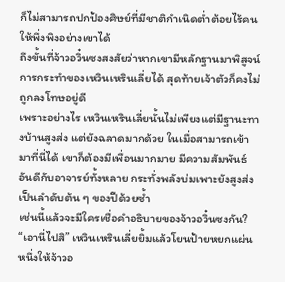ก็ไม่สามารถปกป้องศิษย์ที่มีชาติกำเนิดต่ำต้อยไร้คนให้พึ่งพิงอย่างเขาได้
ถึงขั้นที่จ้าวอวิ๋นซงสงสัยว่าหากเขามีหลักฐานมาพิสูจน์การกระทำของเหวินเหรินเลี่ยได้ สุดท้ายเจ้าตัวก็คงไม่ถูกลงโทษอยู่ดี
เพราะอย่างไร เหวินเหรินเลี่ยนั้นไม่เพียงแต่มีฐานะทางบ้านสูงส่ง แต่ยังฉลาดมากด้วย ในเมื่อสามารถเข้ามาที่นี่ได้ เขาก็ต้องมีเพื่อนมากมาย มีความสัมพันธ์อันดีกับอาจารย์ทั้งหลาย กระทั่งพลังบ่มเพาะยังสูงส่งเป็นลำดับต้น ๆ ของปีด้วยซ้ำ
เช่นนี้แล้วจะมีใครเชื่อคำอธิบายของจ้าวอวิ๋นซงกัน?
“เอานี่ไปสิ” เหวินเหรินเลี่ยยิ้มแล้วโยนป้ายหยกแผ่นหนึ่งให้จ้าวอ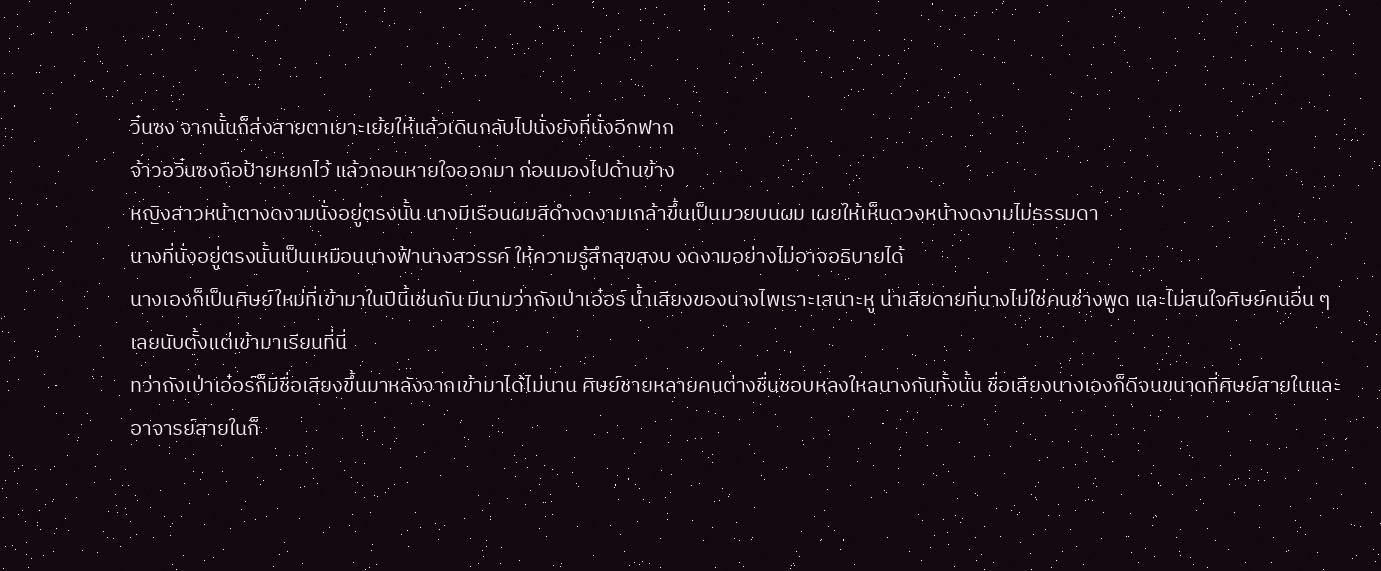วิ๋นซง จากนั้นก็ส่งสายตาเยาะเย้ยให้แล้วเดินกลับไปนั่งยังที่นั่งอีกฟาก
จ้าวอวิ๋นซงถือป้ายหยกไว้ แล้วถอนหายใจออกมา ก่อนมองไปด้านข้าง
หญิงสาวหน้าตางดงามนั่งอยู่ตรงนั้น นางมีเรือนผมสีดำงดงามเกล้าขึ้นเป็นมวยบนผม เผยให้เห็นดวงหน้างดงามไม่ธรรมดา
นางที่นั่งอยู่ตรงนั้นเป็นเหมือนนางฟ้านางสวรรค์ ให้ความรู้สึกสุขสงบ งดงามอย่างไม่อาจอธิบายได้
นางเองก็เป็นศิษย์ใหม่ที่เข้ามาในปีนี้เช่นกัน มีนามว่าถังเป่าเอ๋อร์ น้ำเสียงของนางไพเราะเสนาะหู น่าเสียดายที่นางไม่ใช่คนช่างพูด และไม่สนใจศิษย์คนอื่น ๆ เลยนับตั้งแต่เข้ามาเรียนที่นี่
ทว่าถังเป่าเอ๋อร์ก็มีชื่อเสียงขึ้นมาหลังจากเข้ามาได้ไม่นาน ศิษย์ชายหลายคนต่างชื่นชอบหลงใหลนางกันทั้งนั้น ชื่อเสียงนางเองก็ดีจนขนาดที่ศิษย์สายในและอาจารย์สายในก็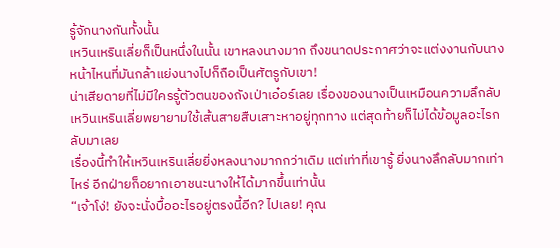รู้จักนางกันทั้งนั้น
เหวินเหรินเลี่ยก็เป็นหนึ่งในนั้น เขาหลงนางมาก ถึงขนาดประกาศว่าจะแต่งงานกับนาง หน้าไหนที่มันกล้าแย่งนางไปก็ถือเป็นศัตรูกับเขา!
น่าเสียดายที่ไม่มีใครรู้ตัวตนของถังเป่าเอ๋อร์เลย เรื่องของนางเป็นเหมือนความลึกลับ เหวินเหรินเลี่ยพยายามใช้เส้นสายสืบเสาะหาอยู่ทุกทาง แต่สุดท้ายก็ไม่ได้ข้อมูลอะไรกลับมาเลย
เรื่องนี้ทำให้เหวินเหรินเลี่ยยิ่งหลงนางมากกว่าเดิม แต่เท่าที่เขารู้ ยิ่งนางลึกลับมากเท่าไหร่ อีกฝ่ายก็อยากเอาชนะนางให้ได้มากขึ้นเท่านั้น
“เจ้าโง่! ยังจะนั่งบื้ออะไรอยู่ตรงนี้อีก? ไปเลย! คุณ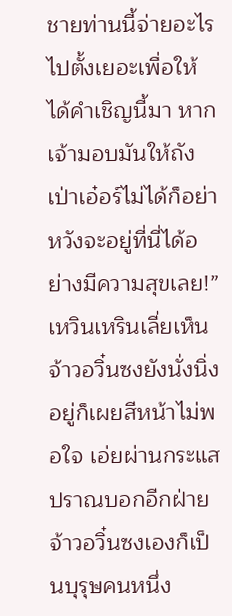ชายท่านนี้จ่ายอะไรไปตั้งเยอะเพื่อให้ได้คำเชิญนี้มา หากเจ้ามอบมันให้ถังเป่าเอ๋อร์ไม่ได้ก็อย่าหวังจะอยู่ที่นี่ได้อย่างมีความสุขเลย!” เหวินเหรินเลี่ยเห็นจ้าวอวิ๋นซงยังนั่งนิ่งอยู่ก็เผยสีหน้าไม่พอใจ เอ่ยผ่านกระแสปราณบอกอีกฝ่าย
จ้าวอวิ๋นซงเองก็เป็นบุรุษคนหนึ่ง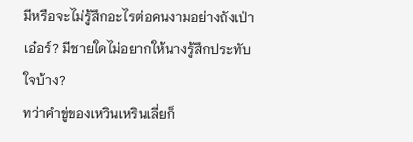มีหรือจะไม่รู้สึกอะไรต่อคนงามอย่างถังเป่าเอ๋อร์? มีชายใดไม่อยากให้นางรู้สึกประทับใจบ้าง?
ทว่าคำขู่ของเหวินเหรินเลี่ยก็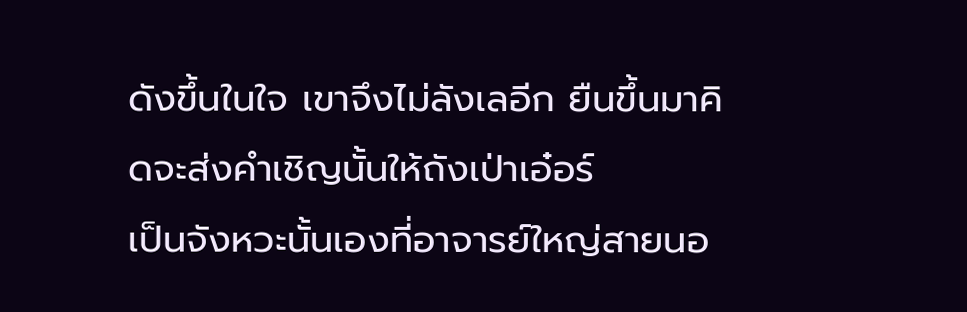ดังขึ้นในใจ เขาจึงไม่ลังเลอีก ยืนขึ้นมาคิดจะส่งคำเชิญนั้นให้ถังเป่าเอ๋อร์
เป็นจังหวะนั้นเองที่อาจารย์ใหญ่สายนอ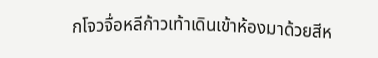กโจวจื่อหลีก้าวเท้าเดินเข้าห้องมาด้วยสีห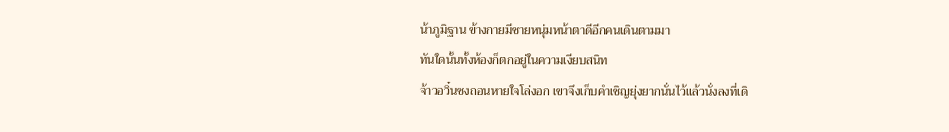น้าภูมิฐาน ข้างกายมีชายหนุ่มหน้าตาดีอีกคนเดินตามมา
ทันใดนั้นทั้งห้องก็ตกอยู่ในความเงียบสนิท
จ้าวอวิ๋นซงถอนหายใจโล่งอก เขาจึงเก็บคำเชิญยุ่งยากนั่นไว้แล้วนั่งลงที่เดิ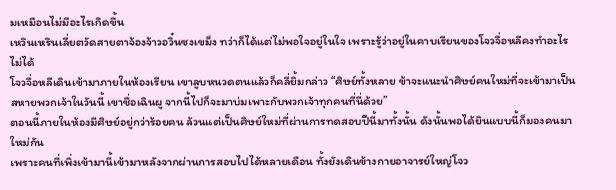มเหมือนไม่มีอะไรเกิดขึ้น
เหวินเหรินเลี่ยตวัดสายตาจ้องจ้าวอวิ๋นซงเขม็ง ทว่าก็ได้แต่ไม่พอใจอยู่ในใจ เพราะรู้ว่าอยู่ในคาบเรียนของโจวจื่อหลีคงทำอะไรไม่ได้
โจวจื่อหลีเดินเข้ามาภายในห้องเรียน เขาลูบหนวดตนแล้วก็คลี่ยิ้มกล่าว “ศิษย์ทั้งหลาย ข้าจะแนะนำศิษย์คนใหม่ที่จะเข้ามาเป็นสหายพวกเจ้าในวันนี้ เขาชื่อเฉินผู จากนี้ไปก็จะมาบ่มเพาะกับพวกเจ้าทุกคนที่นี่ด้วย”
ตอนนี้ภายในห้องมีศิษย์อยู่กว่าร้อยคน ล้วนแต่เป็นศิษย์ใหม่ที่ผ่านการทดสอบปีนี้มาทั้งนั้น ดังนั้นพอได้ยินแบบนี้ก็มองคนมาใหม่กัน
เพราะคนที่เพิ่งเข้ามานี้เข้ามาหลังจากผ่านการสอบไปได้หลายเดือน ทั้งยังเดินข้างกายอาจารย์ใหญ่โจว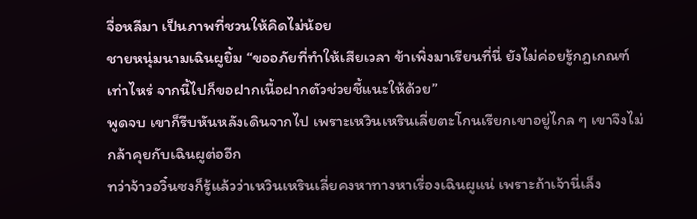จื่อหลีมา เป็นภาพที่ชวนให้คิดไม่น้อย
ชายหนุ่มนามเฉินผูยิ้ม “ขออภัยที่ทำให้เสียเวลา ข้าเพิ่งมาเรียนที่นี่ ยังไม่ค่อยรู้กฎเกณฑ์เท่าไหร่ จากนี้ไปก็ขอฝากเนื้อฝากตัวช่วยชี้แนะให้ด้วย”
พูดจบ เขาก็รีบหันหลังเดินจากไป เพราะเหวินเหรินเลี่ยตะโกนเรียกเขาอยู่ไกล ๆ เขาจึงไม่กล้าคุยกับเฉินผูต่ออีก
ทว่าจ้าวอวิ๋นซงก็รู้แล้วว่าเหวินเหรินเลี่ยคงหาทางหาเรื่องเฉินผูแน่ เพราะถ้าเจ้านี่เล็ง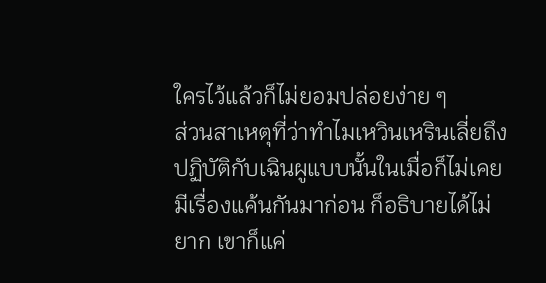ใครไว้แล้วก็ไม่ยอมปล่อยง่าย ๆ
ส่วนสาเหตุที่ว่าทำไมเหวินเหรินเลี่ยถึงปฏิบัติกับเฉินผูแบบนั้นในเมื่อก็ไม่เคยมีเรื่องแค้นกันมาก่อน ก็อธิบายได้ไม่ยาก เขาก็แค่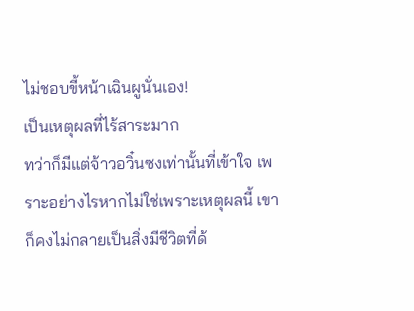ไม่ชอบขี้หน้าเฉินผูนั่นเอง!
เป็นเหตุผลที่ไร้สาระมาก
ทว่าก็มีแต่จ้าวอวิ๋นซงเท่านั้นที่เข้าใจ เพราะอย่างไรหากไม่ใช่เพราะเหตุผลนี้ เขาก็คงไม่กลายเป็นสิ่งมีชีวิตที่ด้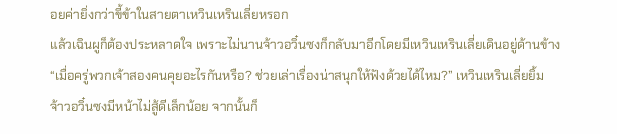อยค่ายิ่งกว่าขี้ข้าในสายตาเหวินเหรินเลี่ยหรอก
แล้วเฉินผูก็ต้องประหลาดใจ เพราะไม่นานจ้าวอวิ๋นซงก็กลับมาอีกโดยมีเหวินเหรินเลี่ยเดินอยู่ด้านข้าง
“เมื่อครู่พวกเจ้าสองคนคุยอะไรกันหรือ? ช่วยเล่าเรื่องน่าสนุกให้ฟังด้วยได้ไหม?” เหวินเหรินเลี่ยยิ้ม
จ้าวอวิ๋นซงมีหน้าไม่สู้ดีเล็กน้อย จากนั้นก็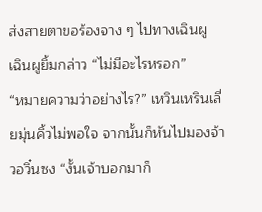ส่งสายตาขอร้องจาง ๆ ไปทางเฉินผู
เฉินผูยิ้มกล่าว “ไม่มีอะไรหรอก”
“หมายความว่าอย่างไร?” เหวินเหรินเลี่ยมุ่นคิ้วไม่พอใจ จากนั้นก็หันไปมองจ้าวอวิ๋นซง “งั้นเจ้าบอกมาก็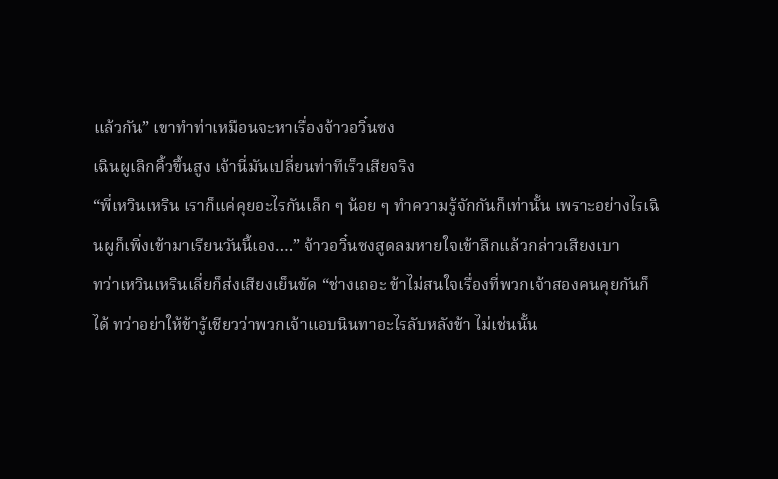แล้วกัน” เขาทำท่าเหมือนจะหาเรื่องจ้าวอวิ๋นซง
เฉินผูเลิกคิ้วขึ้นสูง เจ้านี่มันเปลี่ยนท่าทีเร็วเสียจริง
“พี่เหวินเหริน เราก็แค่คุยอะไรกันเล็ก ๆ น้อย ๆ ทำความรู้จักกันก็เท่านั้น เพราะอย่างไรเฉินผูก็เพิ่งเข้ามาเรียนวันนี้เอง….” จ้าวอวิ๋นซงสูดลมหายใจเข้าลึกแล้วกล่าวเสียงเบา
ทว่าเหวินเหรินเลี่ยก็ส่งเสียงเย็นขัด “ช่างเถอะ ข้าไม่สนใจเรื่องที่พวกเจ้าสองคนคุยกันก็ได้ ทว่าอย่าให้ข้ารู้เชียวว่าพวกเจ้าแอบนินทาอะไรลับหลังข้า ไม่เช่นนั้น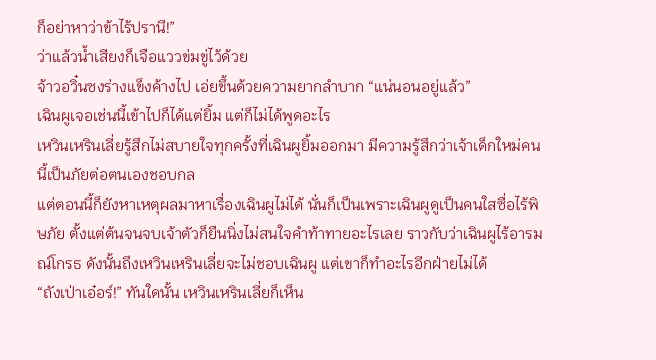ก็อย่าหาว่าข้าไร้ปรานี!”
ว่าแล้วน้ำเสียงก็เจือแววข่มขู่ไว้ด้วย
จ้าวอวิ๋นซงร่างแข็งค้างไป เอ่ยขึ้นด้วยความยากลำบาก “แน่นอนอยู่แล้ว”
เฉินผูเจอเช่นนี้เข้าไปก็ได้แต่ยิ้ม แต่ก็ไม่ได้พูดอะไร
เหวินเหรินเลี่ยรู้สึกไม่สบายใจทุกครั้งที่เฉินผูยิ้มออกมา มีความรู้สึกว่าเจ้าเด็กใหม่คนนี้เป็นภัยต่อตนเองชอบกล
แต่ตอนนี้ก็ยังหาเหตุผลมาหาเรื่องเฉินผูไม่ได้ นั่นก็เป็นเพราะเฉินผูดูเป็นคนใสซื่อไร้พิษภัย ตั้งแต่ต้นจนจบเจ้าตัวก็ยืนนิ่งไม่สนใจคำท้าทายอะไรเลย ราวกับว่าเฉินผูไร้อารมณ์โกรธ ดังนั้นถึงเหวินเหรินเลี่ยจะไม่ชอบเฉินผู แต่เขาก็ทำอะไรอีกฝ่ายไม่ได้
“ถังเป่าเอ๋อร์!” ทันใดนั้น เหวินเหรินเลี่ยก็เห็น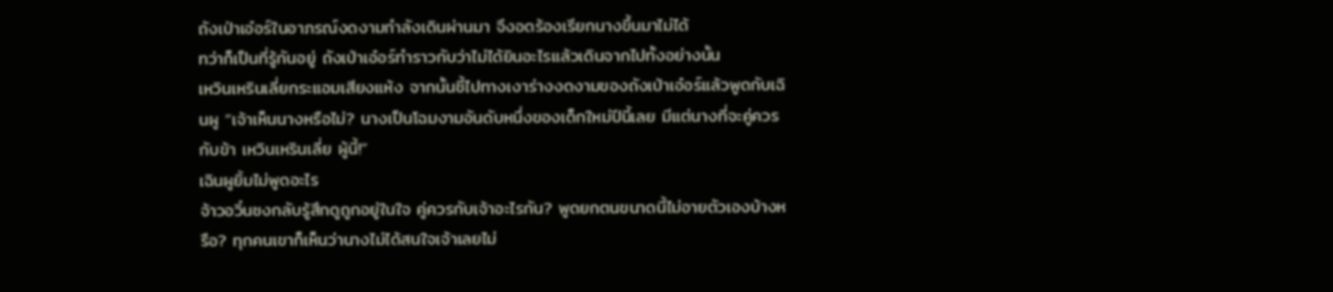ถังเป่าเอ๋อร์ในอาภรณ์งดงามกำลังเดินผ่านมา จึงอดร้องเรียกนางขึ้นมาไม่ได้
ทว่าก็เป็นที่รู้กันอยู่ ถังเป่าเอ๋อร์ทำราวกับว่าไม่ได้ยินอะไรแล้วเดินจากไปทั้งอย่างนั้น
เหวินเหรินเลี่ยกระแอมเสียงแห้ง จากนั้นชี้ไปทางเงาร่างงดงามของถังเป่าเอ๋อร์แล้วพูดกับเฉินผู “เจ้าเห็นนางหรือไม่? นางเป็นโฉมงามอันดับหนึ่งของเด็กใหม่ปีนี้เลย มีแต่นางที่จะคู่ควรกับข้า เหวินเหรินเลี่ย ผู้นี้!”
เฉินผูยิ้มไม่พูดอะไร
จ้าวอวิ๋นซงกลับรู้สึกดูถูกอยู่ในใจ คู่ควรกับเจ้าอะไรกัน? พูดยกตนขนาดนี้ไม่อายตัวเองบ้างหรือ? ทุกคนเขาก็เห็นว่านางไม่ได้สนใจเจ้าเลยไม่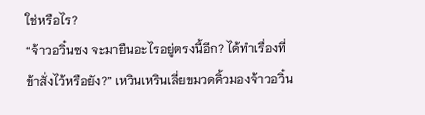ใช่หรือไร?
“จ้าวอวิ๋นซง จะมายืนอะไรอยู่ตรงนี้อีก? ได้ทำเรื่องที่ข้าสั่งไว้หรือยัง?” เหวินเหรินเลี่ยขมวดคิ้วมองจ้าวอวิ๋น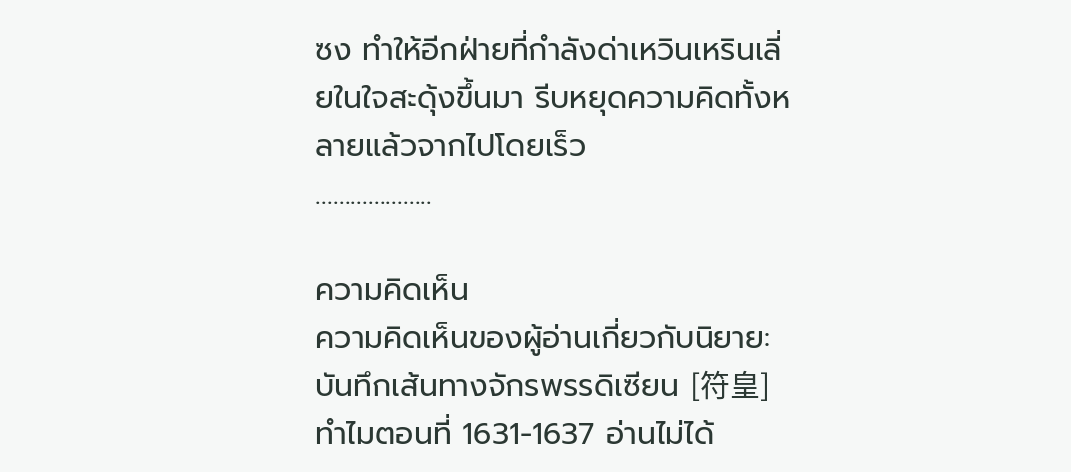ซง ทำให้อีกฝ่ายที่กำลังด่าเหวินเหรินเลี่ยในใจสะดุ้งขึ้นมา รีบหยุดความคิดทั้งหลายแล้วจากไปโดยเร็ว
………………..

ความคิดเห็น
ความคิดเห็นของผู้อ่านเกี่ยวกับนิยาย: บันทึกเส้นทางจักรพรรดิเซียน [符皇]
ทำไมตอนที่ 1631-1637 อ่านไม่ได้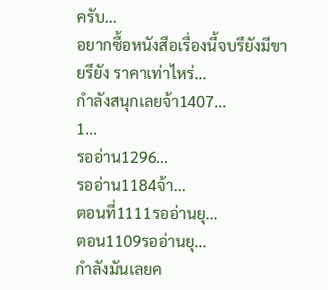ครับ...
อยากซื้อหนังสือเรื่องนี้จบรึยังมีขายรึยัง ราคาเท่าไหร่...
กำลังสนุกเลยจ้า1407...
1...
รออ่าน1296...
รออ่าน1184จ้า...
ตอนที่1111รออ่านยุ...
ตอน1109รออ่านยุ...
กำลังมันเลยค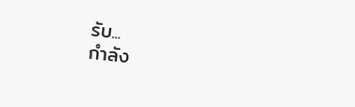รับ...
กำลัง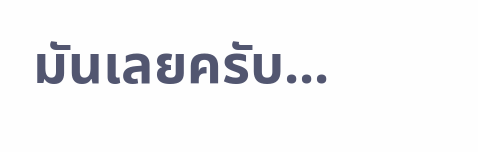มันเลยครับ...